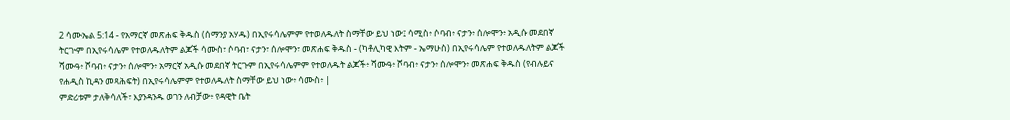2 ሳሙኤል 5:14 - የአማርኛ መጽሐፍ ቅዱስ (ሰማንያ አሃዱ) በኢየሩሳሌምም የተወለዱለት ስማቸው ይህ ነው፤ ሳሚስ፥ ሶባብ፥ ናታን፥ ሰሎሞን፥ አዲሱ መደበኛ ትርጒም በኢየሩሳሌም የተወለዱለትም ልጆች ሳሙስ፣ ሶባብ፣ ናታን፣ ሰሎሞን፣ መጽሐፍ ቅዱስ - (ካቶሊካዊ እትም - ኤማሁስ) በኢየሩሳሌም የተወለዱለትም ልጆች ሻሙዓ፥ ሾባብ፥ ናታን፥ ሰሎሞን፥ አማርኛ አዲሱ መደበኛ ትርጉም በኢየሩሳሌምም የተወለዱት ልጆች፥ ሻሙዓ፥ ሾባብ፥ ናታን፥ ሰሎሞን፥ መጽሐፍ ቅዱስ (የብሉይና የሐዲስ ኪዳን መጻሕፍት) በኢየሩሳሌምም የተወለዱለት ስማቸው ይህ ነው፥ ሳሙስ፥ |
ምድሪቱም ታለቅሳለች፣ እያንዳንዱ ወገን ለብቻው፥ የዳዊት ቤት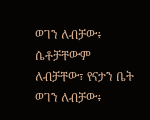ወገን ለብቻው፥ ሴቶቻቸውም ለብቻቸው፣ የናታን ቤት ወገን ለብቻው፥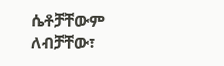ሴቶቻቸውም ለብቻቸው፣